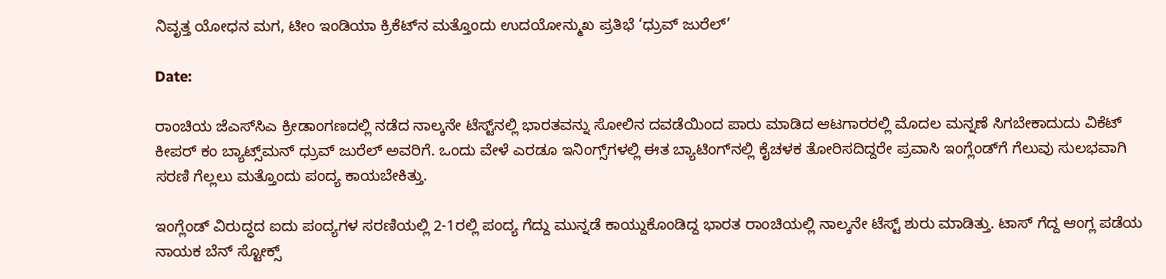ನಿವೃತ್ತ ಯೋಧನ ಮಗ, ಟೀಂ ಇಂಡಿಯಾ ಕ್ರಿಕೆಟ್‌ನ ಮತ್ತೊಂದು ಉದಯೋನ್ಮುಖ ಪ್ರತಿಭೆ ‘ಧ್ರುವ್ ಜುರೆಲ್’

Date:

ರಾಂಚಿಯ ಜೆಎಸ್‌ಸಿಎ ಕ್ರೀಡಾಂಗಣದಲ್ಲಿ ನಡೆದ ನಾಲ್ಕನೇ ಟೆಸ್ಟ್‌ನಲ್ಲಿ ಭಾರತವನ್ನು ಸೋಲಿನ ದವಡೆಯಿಂದ ಪಾರು ಮಾಡಿದ ಆಟಗಾರರಲ್ಲಿ ಮೊದಲ ಮನ್ನಣೆ ಸಿಗಬೇಕಾದುದು ವಿಕೆಟ್ ಕೀಪರ್ ಕಂ ಬ್ಯಾಟ್ಸ್‌ಮನ್‌ ಧ್ರುವ್ ಜುರೆಲ್ ಅವರಿಗೆ. ಒಂದು ವೇಳೆ ಎರಡೂ ಇನಿಂಗ್ಸ್‌ಗಳಲ್ಲಿ ಈತ ಬ್ಯಾಟಿಂಗ್‌ನಲ್ಲಿ ಕೈಚಳಕ ತೋರಿಸದಿದ್ದರೇ ಪ್ರವಾಸಿ ಇಂಗ್ಲೆಂಡ್‌ಗೆ ಗೆಲುವು ಸುಲಭವಾಗಿ ಸರಣಿ ಗೆಲ್ಲಲು ಮತ್ತೊಂದು ಪಂದ್ಯ ಕಾಯಬೇಕಿತ್ತು.

ಇಂಗ್ಲೆಂಡ್ ವಿರುದ್ಧದ ಐದು ಪಂದ್ಯಗಳ ಸರಣಿಯಲ್ಲಿ 2-1ರಲ್ಲಿ ಪಂದ್ಯ ಗೆದ್ದು ಮುನ್ನಡೆ ಕಾಯ್ದುಕೊಂಡಿದ್ದ ಭಾರತ ರಾಂಚಿಯಲ್ಲಿ ನಾಲ್ಕನೇ ಟೆಸ್ಟ್ ಶುರು ಮಾಡಿತ್ತು. ಟಾಸ್‌ ಗೆದ್ದ ಆಂಗ್ಲ ಪಡೆಯ ನಾಯಕ ಬೆನ್‌ ಸ್ಟೋಕ್ಸ್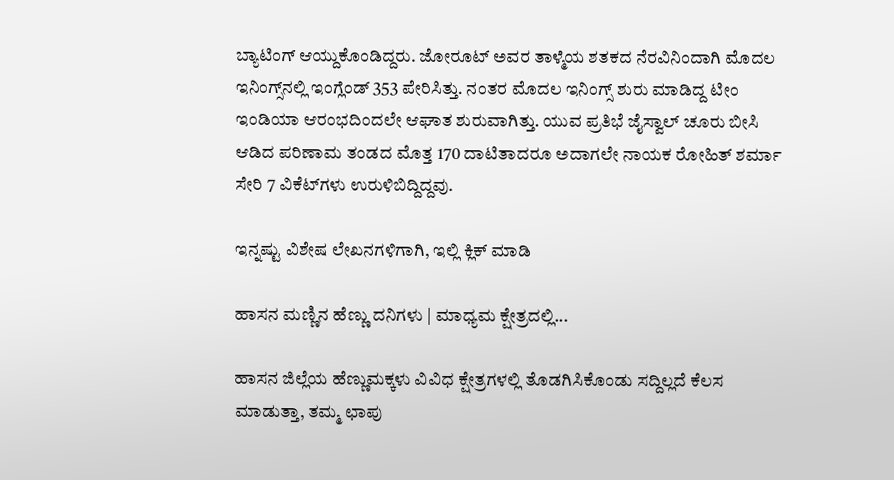ಬ್ಯಾಟಿಂಗ್‌ ಆಯ್ದುಕೊಂಡಿದ್ದರು. ಜೋರೂಟ್‌ ಅವರ ತಾಳ್ಮೆಯ ಶತಕದ ನೆರವಿನಿಂದಾಗಿ ಮೊದಲ ಇನಿಂಗ್ಸ್‌ನಲ್ಲಿ ಇಂಗ್ಲೆಂಡ್ 353 ಪೇರಿಸಿತ್ತು. ನಂತರ ಮೊದಲ ಇನಿಂಗ್ಸ್‌ ಶುರು ಮಾಡಿದ್ದ ಟೀಂ ಇಂಡಿಯಾ ಆರಂಭದಿಂದಲೇ ಆಘಾತ ಶುರುವಾಗಿತ್ತು. ಯುವ ಪ್ರತಿಭೆ ಜೈಸ್ವಾಲ್ ಚೂರು ಬೀಸಿ ಆಡಿದ ಪರಿಣಾಮ ತಂಡದ ಮೊತ್ತ 170 ದಾಟಿತಾದರೂ ಅದಾಗಲೇ ನಾಯಕ ರೋಹಿತ್‌ ಶರ್ಮಾ ಸೇರಿ 7 ವಿಕೆಟ್‌ಗಳು ಉರುಳಿಬಿದ್ದಿದ್ದವು.

ಇನ್ನಷ್ಟು ವಿಶೇಷ ಲೇಖನಗಳಿಗಾಗಿ, ಇಲ್ಲಿ ಕ್ಲಿಕ್ ಮಾಡಿ

ಹಾಸನ ಮಣ್ಣಿನ ಹೆಣ್ಣು ದನಿಗಳು | ಮಾಧ್ಯಮ ಕ್ಷೇತ್ರದಲ್ಲಿ...

ಹಾಸನ ಜಿಲ್ಲೆಯ ಹೆಣ್ಣುಮಕ್ಕಳು ವಿವಿಧ ಕ್ಷೇತ್ರಗಳಲ್ಲಿ ತೊಡಗಿಸಿಕೊಂಡು ಸದ್ದಿಲ್ಲದೆ ಕೆಲಸ ಮಾಡುತ್ತಾ, ತಮ್ಮ ಛಾಪು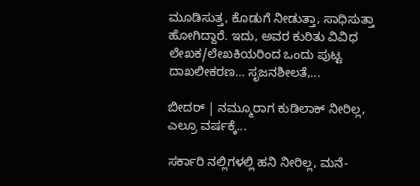ಮೂಡಿಸುತ್ತ, ಕೊಡುಗೆ ನೀಡುತ್ತಾ, ಸಾಧಿಸುತ್ತಾ ಹೋಗಿದ್ದಾರೆ. ಇದು, ಅವರ ಕುರಿತು ವಿವಿಧ ಲೇಖಕ/ಲೇಖಕಿಯರಿಂದ ಒಂದು ಪುಟ್ಟ ದಾಖಲೀಕರಣ… ಸೃಜನಶೀಲತೆ,...

ಬೀದರ್ | ನಮ್ಮೂರಾಗ ಕುಡಿಲಾಕ್ ನೀರಿಲ್ಲ, ಎಲ್ರೂ ವರ್ಷಕ್ಕೆ...

ಸರ್ಕಾರಿ ನಲ್ಲಿಗಳಲ್ಲಿ ಹನಿ ನೀರಿಲ್ಲ, ಮನೆ-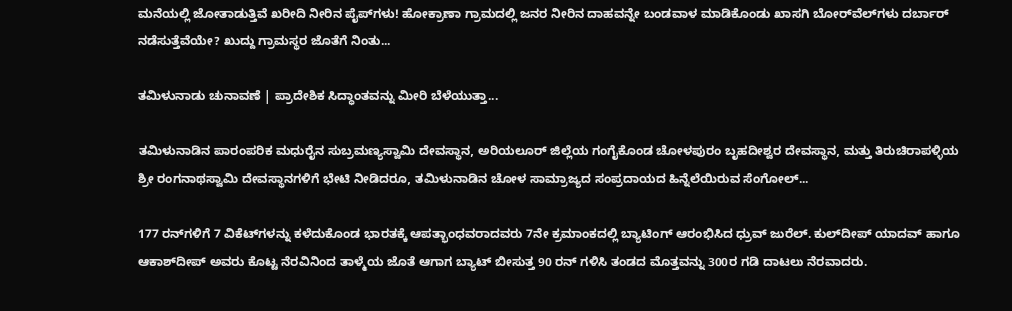ಮನೆಯಲ್ಲಿ ಜೋತಾಡುತ್ತಿವೆ ಖರೀದಿ ನೀರಿನ ಪೈಪ್‌ಗಳು! ಹೋಕ್ರಾಣಾ ಗ್ರಾಮದಲ್ಲಿ ಜನರ ನೀರಿನ ದಾಹವನ್ನೇ ಬಂಡವಾಳ ಮಾಡಿಕೊಂಡು ಖಾಸಗಿ ಬೋರ್‌ವೆಲ್‌ಗಳು ದರ್ಬಾರ್‌ ನಡೆಸುತ್ತೆವೆಯೇ? ಖುದ್ದು ಗ್ರಾಮಸ್ಥರ ಜೊತೆಗೆ ನಿಂತು...

ತಮಿಳುನಾಡು ಚುನಾವಣೆ | ಪ್ರಾದೇಶಿಕ ಸಿದ್ಧಾಂತವನ್ನು ಮೀರಿ ಬೆಳೆಯುತ್ತಾ...

ತಮಿಳುನಾಡಿನ ಪಾರಂಪರಿಕ ಮಧುರೈನ ಸುಬ್ರಮಣ್ಯಸ್ವಾಮಿ ದೇವಸ್ಥಾನ, ಅರಿಯಲೂರ್ ಜಿಲ್ಲೆಯ ಗಂಗೈಕೊಂಡ ಚೋಳಪುರಂ ಬೃಹದೀಶ್ವರ ದೇವಸ್ಥಾನ, ಮತ್ತು ತಿರುಚಿರಾಪಳ್ಳಿಯ ಶ್ರೀ ರಂಗನಾಥಸ್ವಾಮಿ ದೇವಸ್ಥಾನಗಳಿಗೆ ಭೇಟಿ ನೀಡಿದರೂ, ತಮಿಳುನಾಡಿನ ಚೋಳ ಸಾಮ್ರಾಜ್ಯದ ಸಂಪ್ರದಾಯದ ಹಿನ್ನೆಲೆಯಿರುವ ಸೆಂಗೋಲ್...

177 ರನ್‌ಗಳಿಗೆ 7 ವಿಕೆಟ್‌ಗಳನ್ನು ಕಳೆದುಕೊಂಡ ಭಾರತಕ್ಕೆ ಆಪತ್ಭಾಂಧವರಾದವರು 7ನೇ ಕ್ರಮಾಂಕದಲ್ಲಿ ಬ್ಯಾಟಿಂಗ್‌ ಆರಂಭಿಸಿದ ಧ್ರುವ್ ಜುರೆಲ್. ಕುಲ್‌ದೀಪ್‌ ಯಾದವ್‌ ಹಾಗೂ ಆಕಾಶ್‌ದೀಪ್‌ ಅವರು ಕೊಟ್ಟ ನೆರವಿನಿಂದ ತಾಳ್ಮೆಯ ಜೊತೆ ಆಗಾಗ ಬ್ಯಾಟ್ ಬೀಸುತ್ತ 90 ರನ್‌ ಗಳಿಸಿ ತಂಡದ ಮೊತ್ತವನ್ನು 300ರ ಗಡಿ ದಾಟಲು ನೆರವಾದರು.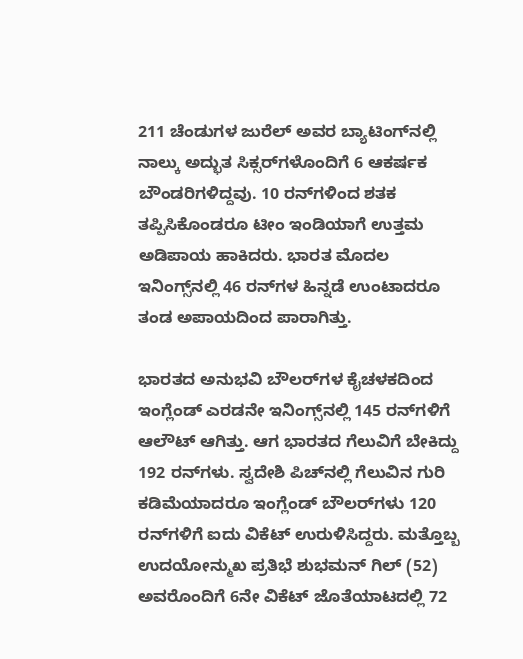211 ಚೆಂಡುಗಳ ಜುರೆಲ್‌ ಅವರ ಬ್ಯಾಟಿಂಗ್‌ನಲ್ಲಿ ನಾಲ್ಕು ಅದ್ಭುತ ಸಿಕ್ಸರ್‌ಗಳೊಂದಿಗೆ 6 ಆಕರ್ಷಕ ಬೌಂಡರಿಗಳಿದ್ದವು. 10 ರನ್‌ಗಳಿಂದ ಶತಕ ತಪ್ಪಿಸಿಕೊಂಡರೂ ಟೀಂ ಇಂಡಿಯಾಗೆ ಉತ್ತಮ ಅಡಿಪಾಯ ಹಾಕಿದರು. ಭಾರತ ಮೊದಲ ಇನಿಂಗ್ಸ್‌ನಲ್ಲಿ 46 ರನ್‌ಗಳ ಹಿನ್ನಡೆ ಉಂಟಾದರೂ ತಂಡ ಅಪಾಯದಿಂದ ಪಾರಾಗಿತ್ತು.

ಭಾರತದ ಅನುಭವಿ ಬೌಲರ್‌ಗಳ ಕೈಚಳಕದಿಂದ ಇಂಗ್ಲೆಂಡ್ ಎರಡನೇ ಇನಿಂಗ್ಸ್‌ನಲ್ಲಿ 145 ರನ್‌ಗಳಿಗೆ ಆಲೌಟ್‌ ಆಗಿತ್ತು. ಆಗ ಭಾರತದ ಗೆಲುವಿಗೆ ಬೇಕಿದ್ದು 192 ರನ್‌ಗಳು. ಸ್ವದೇಶಿ ಪಿಚ್‌ನಲ್ಲಿ ಗೆಲುವಿನ ಗುರಿ ಕಡಿಮೆಯಾದರೂ ಇಂಗ್ಲೆಂಡ್‌ ಬೌಲರ್‌ಗಳು 120 ರನ್‌ಗಳಿಗೆ ಐದು ವಿಕೆಟ್ ಉರುಳಿಸಿದ್ದರು. ಮತ್ತೊಬ್ಬ ಉದಯೋನ್ಮುಖ ಪ್ರತಿಭೆ ಶುಭಮನ್‌ ಗಿಲ್‌ (52) ಅವರೊಂದಿಗೆ 6ನೇ ವಿಕೆಟ್ ಜೊತೆಯಾಟದಲ್ಲಿ 72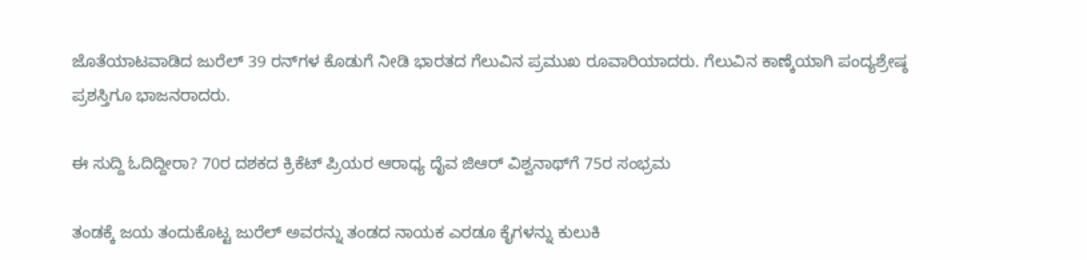ಜೊತೆಯಾಟವಾಡಿದ ಜುರೆಲ್ 39 ರನ್‌ಗಳ ಕೊಡುಗೆ ನೀಡಿ ಭಾರತದ ಗೆಲುವಿನ ಪ್ರಮುಖ ರೂವಾರಿಯಾದರು. ಗೆಲುವಿನ ಕಾಣ್ಕೆಯಾಗಿ ಪಂದ್ಯಶ್ರೇಷ್ಠ ಪ್ರಶಸ್ತಿಗೂ ಭಾಜನರಾದರು.

ಈ ಸುದ್ದಿ ಓದಿದ್ದೀರಾ? 70ರ ದಶಕದ ಕ್ರಿಕೆಟ್ ಪ್ರಿಯರ ಆರಾಧ್ಯ ದೈವ ಜಿಆರ್‌ ವಿಶ್ವನಾಥ್‌ಗೆ 75ರ ಸಂಭ್ರಮ

ತಂಡಕ್ಕೆ ಜಯ ತಂದುಕೊಟ್ಟ ಜುರೆಲ್‌ ಅವರನ್ನು ತಂಡದ ನಾಯಕ ಎರಡೂ ಕೈಗಳನ್ನು ಕುಲುಕಿ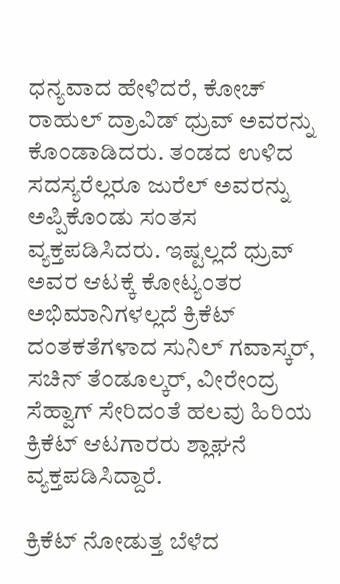ಧನ್ಯವಾದ ಹೇಳಿದರೆ, ಕೋಚ್‌ ರಾಹುಲ್‌ ದ್ರಾವಿಡ್ ಧ್ರುವ್ ಅವರನ್ನು ಕೊಂಡಾಡಿದರು. ತಂಡದ ಉಳಿದ ಸದಸ್ಯರೆಲ್ಲರೂ ಜುರೆಲ್‌ ಅವರನ್ನು ಅಪ್ಪಿಕೊಂಡು ಸಂತಸ ವ್ಯಕ್ತಪಡಿಸಿದರು. ಇಷ್ಟಲ್ಲದೆ ಧ್ರುವ್ ಅವರ ಆಟಕ್ಕೆ ಕೋಟ್ಯಂತರ ಅಭಿಮಾನಿಗಳಲ್ಲದೆ ಕ್ರಿಕೆಟ್ ದಂತಕತೆಗಳಾದ ಸುನಿಲ್ ಗವಾಸ್ಕರ್, ಸಚಿನ್‌ ತೆಂಡೂಲ್ಕರ್‌, ವೀರೇಂದ್ರ ಸೆಹ್ವಾಗ್‌ ಸೇರಿದಂತೆ ಹಲವು ಹಿರಿಯ ಕ್ರಿಕೆಟ್ ಆಟಗಾರರು ಶ್ಲಾಘನೆ ವ್ಯಕ್ತಪಡಿಸಿದ್ದಾರೆ.

ಕ್ರಿಕೆಟ್‌ ನೋಡುತ್ತ ಬೆಳೆದ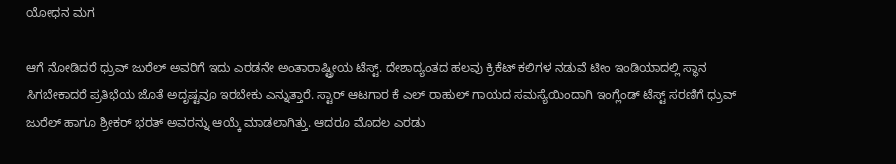ಯೋಧನ ಮಗ

ಆಗೆ ನೋಡಿದರೆ ಧ್ರುವ್ ಜುರೆಲ್ ಅವರಿಗೆ ಇದು ಎರಡನೇ ಅಂತಾರಾಷ್ಟ್ರೀಯ ಟೆಸ್ಟ್. ದೇಶಾದ್ಯಂತದ ಹಲವು ಕ್ರಿಕೆಟ್ ಕಲಿಗಳ ನಡುವೆ ಟೀಂ ಇಂಡಿಯಾದಲ್ಲಿ ಸ್ಥಾನ ಸಿಗಬೇಕಾದರೆ ಪ್ರತಿಭೆಯ ಜೊತೆ ಅದೃಷ್ಟವೂ ಇರಬೇಕು ಎನ್ನುತ್ತಾರೆ. ಸ್ಟಾರ್‌ ಆಟಗಾರ ಕೆ ಎಲ್ ರಾಹುಲ್ ಗಾಯದ ಸಮಸ್ಯೆಯಿಂದಾಗಿ ಇಂಗ್ಲೆಂಡ್‌ ಟೆಸ್ಟ್‌ ಸರಣಿಗೆ ಧ್ರುವ್ ಜುರೆಲ್ ಹಾಗೂ ಶ್ರೀಕರ್‌ ಭರತ್‌ ಅವರನ್ನು ಆಯ್ಕೆ ಮಾಡಲಾಗಿತ್ತು. ಆದರೂ ಮೊದಲ ಎರಡು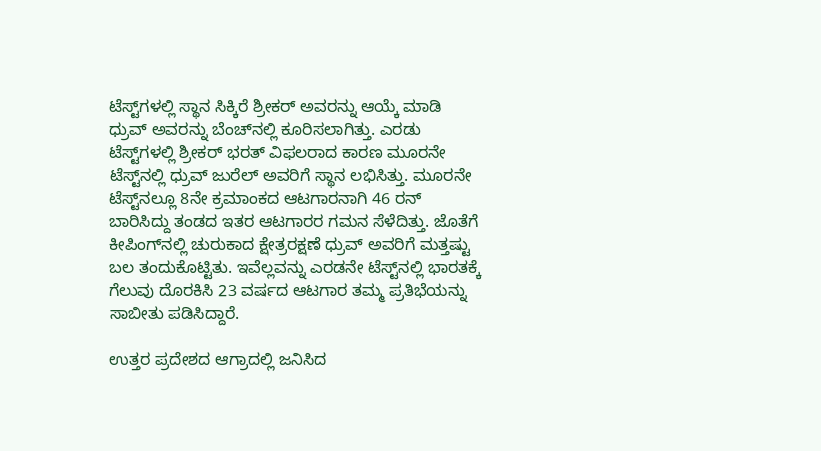ಟೆಸ್ಟ್‌ಗಳಲ್ಲಿ ಸ್ಥಾನ ಸಿಕ್ಕಿರೆ ಶ್ರೀಕರ್‌ ಅವರನ್ನು ಆಯ್ಕೆ ಮಾಡಿ ಧ್ರುವ್ ಅವರನ್ನು ಬೆಂಚ್‌ನಲ್ಲಿ ಕೂರಿಸಲಾಗಿತ್ತು. ಎರಡು ಟೆಸ್ಟ್‌ಗಳಲ್ಲಿ ಶ್ರೀಕರ್‌ ಭರತ್‌ ವಿಫಲರಾದ ಕಾರಣ ಮೂರನೇ ಟೆಸ್ಟ್‌ನಲ್ಲಿ ಧ್ರುವ್‌ ಜುರೆಲ್‌ ಅವರಿಗೆ ಸ್ಥಾನ ಲಭಿಸಿತ್ತು. ಮೂರನೇ ಟೆಸ್ಟ್‌ನಲ್ಲೂ 8ನೇ ಕ್ರಮಾಂಕದ ಆಟಗಾರನಾಗಿ 46 ರನ್‌ ಬಾರಿಸಿದ್ದು ತಂಡದ ಇತರ ಆಟಗಾರರ ಗಮನ ಸೆಳೆದಿತ್ತು. ಜೊತೆಗೆ ಕೀಪಿಂಗ್‌ನಲ್ಲಿ ಚುರುಕಾದ ಕ್ಷೇತ್ರರಕ್ಷಣೆ ಧ್ರುವ್‌ ಅವರಿಗೆ ಮತ್ತಷ್ಟು ಬಲ ತಂದುಕೊಟ್ಟಿತು. ಇವೆಲ್ಲವನ್ನು ಎರಡನೇ ಟೆಸ್ಟ್‌ನಲ್ಲಿ ಭಾರತಕ್ಕೆ ಗೆಲುವು ದೊರಕಿಸಿ 23 ವರ್ಷದ ಆಟಗಾರ ತಮ್ಮ ಪ್ರತಿಭೆಯನ್ನು ಸಾಬೀತು ಪಡಿಸಿದ್ದಾರೆ.

ಉತ್ತರ ಪ್ರದೇಶದ ಆಗ್ರಾದಲ್ಲಿ ಜನಿಸಿದ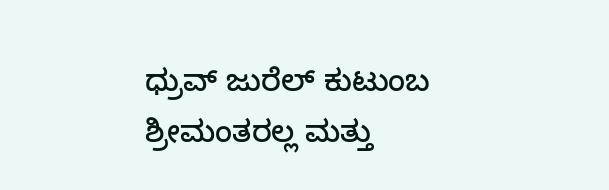ಧ್ರುವ್ ಜುರೆಲ್ ಕುಟುಂಬ ಶ್ರೀಮಂತರಲ್ಲ ಮತ್ತು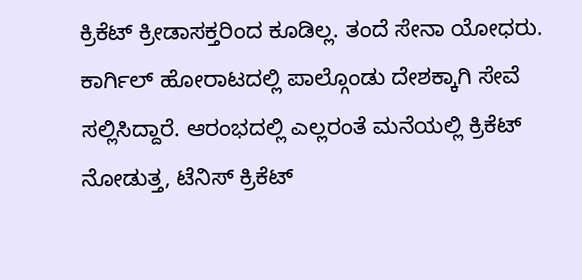ಕ್ರಿಕೆಟ್ ಕ್ರೀಡಾಸಕ್ತರಿಂದ ಕೂಡಿಲ್ಲ. ತಂದೆ ಸೇನಾ ಯೋಧರು. ಕಾರ್ಗಿಲ್‌ ಹೋರಾಟದಲ್ಲಿ ಪಾಲ್ಗೊಂಡು ದೇಶಕ್ಕಾಗಿ ಸೇವೆ ಸಲ್ಲಿಸಿದ್ದಾರೆ. ಆರಂಭದಲ್ಲಿ ಎಲ್ಲರಂತೆ ಮನೆಯಲ್ಲಿ ಕ್ರಿಕೆಟ್‌ ನೋಡುತ್ತ, ಟೆನಿಸ್‌ ಕ್ರಿಕೆಟ್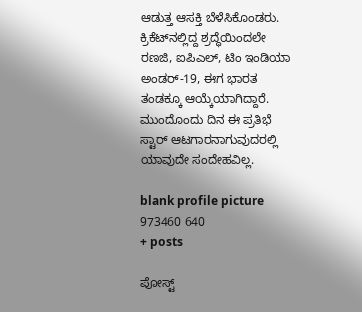ಆಡುತ್ತ ಆಸಕ್ತಿ ಬೆಳೆಸಿಕೊಂಡರು. ಕ್ರಿಕೆಟ್‌ನಲ್ಲಿದ್ದ ಶ್ರದ್ಧೆಯಿಂದಲೇ ರಣಜಿ, ಐಪಿಎಲ್‌, ಟಿಂ ಇಂಡಿಯಾ ಅಂಡರ್‌-19, ಈಗ ಭಾರತ ತಂಡಕ್ಕೂ ಆಯ್ಕೆಯಾಗಿದ್ದಾರೆ. ಮುಂದೊಂದು ದಿನ ಈ ಪ್ರತಿಭೆ ಸ್ಟಾರ್‌ ಆಟಗಾರನಾಗುವುದರಲ್ಲಿ ಯಾವುದೇ ಸಂದೇಹವಿಲ್ಲ.

blank profile picture 973460 640
+ posts

ಪೋಸ್ಟ್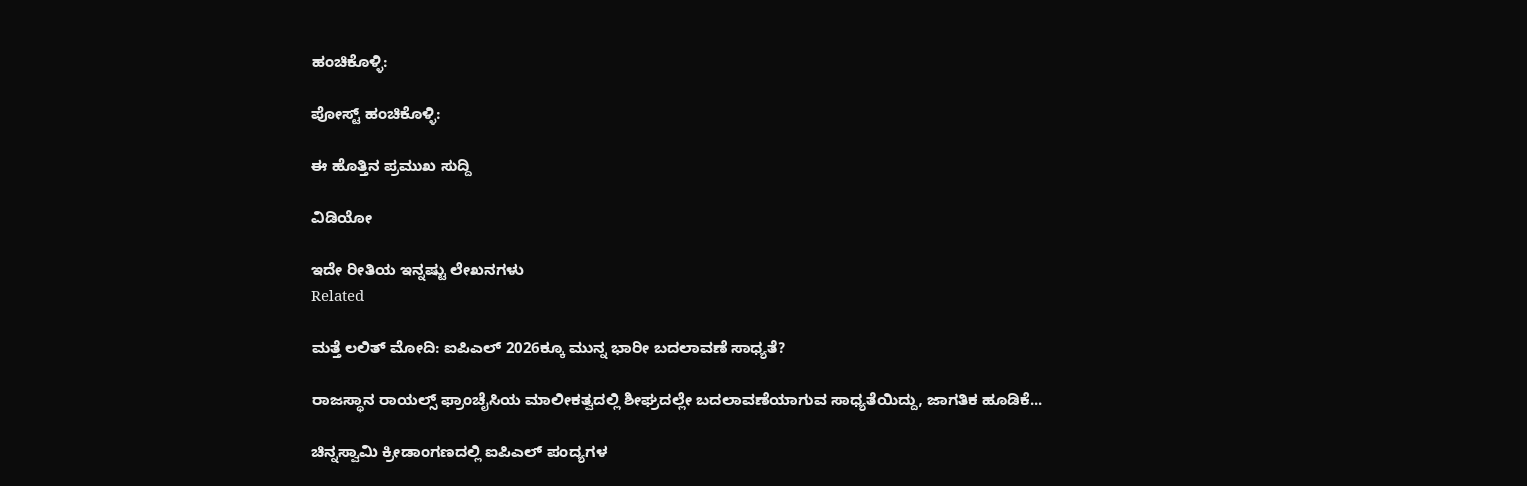ಹಂಚಿಕೊಳ್ಳಿ:

ಪೋಸ್ಟ್ ಹಂಚಿಕೊಳ್ಳಿ:

ಈ ಹೊತ್ತಿನ ಪ್ರಮುಖ ಸುದ್ದಿ

ವಿಡಿಯೋ

ಇದೇ ರೀತಿಯ ಇನ್ನಷ್ಟು ಲೇಖನಗಳು
Related

ಮತ್ತೆ ಲಲಿತ್ ಮೋದಿ: ಐಪಿಎಲ್ 2026ಕ್ಕೂ ಮುನ್ನ ಭಾರೀ ಬದಲಾವಣೆ ಸಾಧ್ಯತೆ?

ರಾಜಸ್ಥಾನ ರಾಯಲ್ಸ್ ಫ್ರಾಂಚೈಸಿಯ ಮಾಲೀಕತ್ವದಲ್ಲಿ ಶೀಘ್ರದಲ್ಲೇ ಬದಲಾವಣೆಯಾಗುವ ಸಾಧ್ಯತೆಯಿದ್ದು, ಜಾಗತಿಕ ಹೂಡಿಕೆ...

ಚಿನ್ನಸ್ವಾಮಿ ಕ್ರೀಡಾಂಗಣದಲ್ಲಿ ಐಪಿಎಲ್ ಪಂದ್ಯಗಳ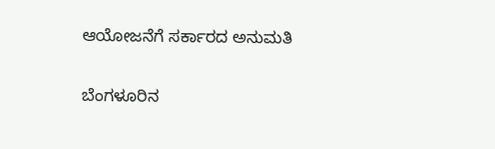ಆಯೋಜನೆಗೆ ಸರ್ಕಾರದ ಅನುಮತಿ

ಬೆಂಗಳೂರಿನ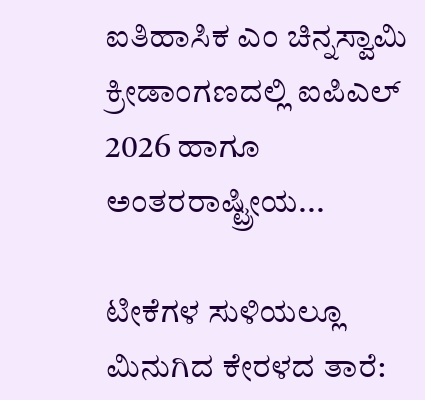ಐತಿಹಾಸಿಕ ಎಂ ಚಿನ್ನಸ್ವಾಮಿ ಕ್ರೀಡಾಂಗಣದಲ್ಲಿ ಐಪಿಎಲ್ 2026 ಹಾಗೂ ಅಂತರರಾಷ್ಟ್ರೀಯ...

ಟೀಕೆಗಳ ಸುಳಿಯಲ್ಲೂ ಮಿನುಗಿದ ಕೇರಳದ ತಾರೆ: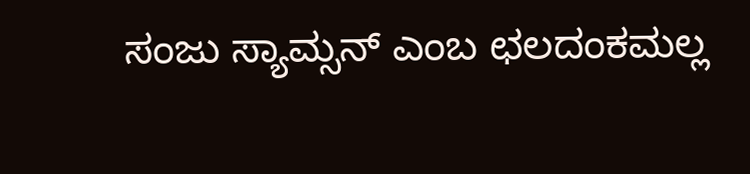ಸಂಜು ಸ್ಯಾಮ್ಸನ್ ಎಂಬ ಛಲದಂಕಮಲ್ಲ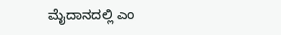ಮೈದಾನದಲ್ಲಿ ಎಂ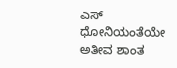ಎಸ್  ಧೋನಿಯಂತೆಯೇ ಅತೀವ ಶಾಂತ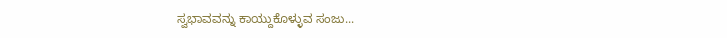ಸ್ವಭಾವವನ್ನು ಕಾಯ್ದುಕೊಳ್ಳುವ ಸಂಜು...